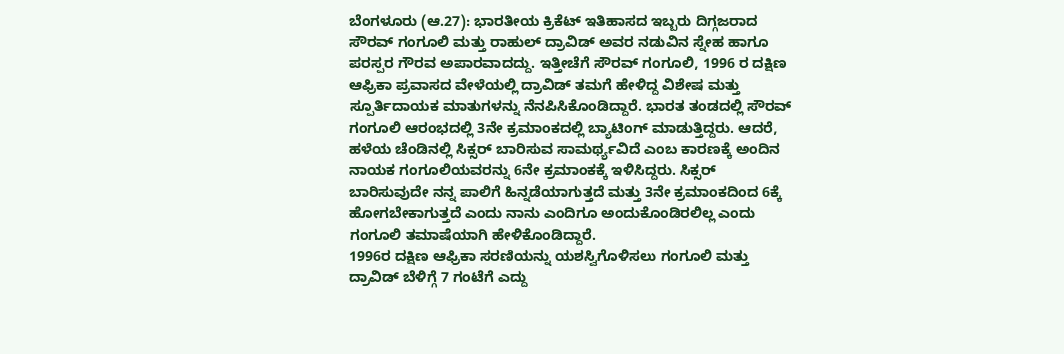ಬೆಂಗಳೂರು (ಆ.27): ಭಾರತೀಯ ಕ್ರಿಕೆಟ್ ಇತಿಹಾಸದ ಇಬ್ಬರು ದಿಗ್ಗಜರಾದ ಸೌರವ್ ಗಂಗೂಲಿ ಮತ್ತು ರಾಹುಲ್ ದ್ರಾವಿಡ್ ಅವರ ನಡುವಿನ ಸ್ನೇಹ ಹಾಗೂ ಪರಸ್ಪರ ಗೌರವ ಅಪಾರವಾದದ್ದು. ಇತ್ತೀಚೆಗೆ ಸೌರವ್ ಗಂಗೂಲಿ, 1996 ರ ದಕ್ಷಿಣ ಆಫ್ರಿಕಾ ಪ್ರವಾಸದ ವೇಳೆಯಲ್ಲಿ ದ್ರಾವಿಡ್ ತಮಗೆ ಹೇಳಿದ್ದ ವಿಶೇಷ ಮತ್ತು ಸ್ಪೂರ್ತಿದಾಯಕ ಮಾತುಗಳನ್ನು ನೆನಪಿಸಿಕೊಂಡಿದ್ದಾರೆ. ಭಾರತ ತಂಡದಲ್ಲಿ ಸೌರವ್ ಗಂಗೂಲಿ ಆರಂಭದಲ್ಲಿ 3ನೇ ಕ್ರಮಾಂಕದಲ್ಲಿ ಬ್ಯಾಟಿಂಗ್ ಮಾಡುತ್ತಿದ್ದರು. ಆದರೆ, ಹಳೆಯ ಚೆಂಡಿನಲ್ಲಿ ಸಿಕ್ಸರ್ ಬಾರಿಸುವ ಸಾಮರ್ಥ್ಯವಿದೆ ಎಂಬ ಕಾರಣಕ್ಕೆ ಅಂದಿನ ನಾಯಕ ಗಂಗೂಲಿಯವರನ್ನು 6ನೇ ಕ್ರಮಾಂಕಕ್ಕೆ ಇಳಿಸಿದ್ದರು. ಸಿಕ್ಸರ್ ಬಾರಿಸುವುದೇ ನನ್ನ ಪಾಲಿಗೆ ಹಿನ್ನಡೆಯಾಗುತ್ತದೆ ಮತ್ತು 3ನೇ ಕ್ರಮಾಂಕದಿಂದ 6ಕ್ಕೆ ಹೋಗಬೇಕಾಗುತ್ತದೆ ಎಂದು ನಾನು ಎಂದಿಗೂ ಅಂದುಕೊಂಡಿರಲಿಲ್ಲ ಎಂದು ಗಂಗೂಲಿ ತಮಾಷೆಯಾಗಿ ಹೇಳಿಕೊಂಡಿದ್ದಾರೆ.
1996ರ ದಕ್ಷಿಣ ಆಫ್ರಿಕಾ ಸರಣಿಯನ್ನು ಯಶಸ್ವಿಗೊಳಿಸಲು ಗಂಗೂಲಿ ಮತ್ತು ದ್ರಾವಿಡ್ ಬೆಳಿಗ್ಗೆ 7 ಗಂಟೆಗೆ ಎದ್ದು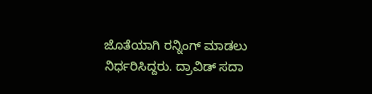ಜೊತೆಯಾಗಿ ರನ್ನಿಂಗ್ ಮಾಡಲು ನಿರ್ಧರಿಸಿದ್ದರು. ದ್ರಾವಿಡ್ ಸದಾ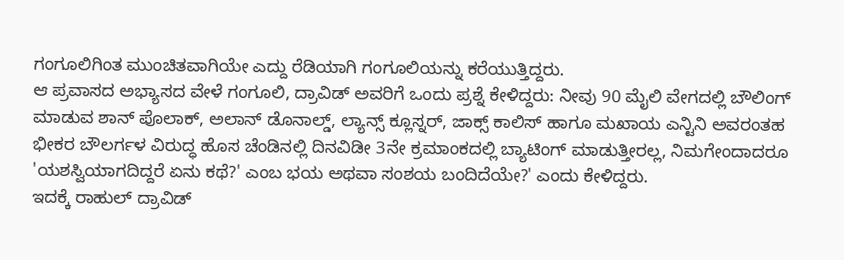ಗಂಗೂಲಿಗಿಂತ ಮುಂಚಿತವಾಗಿಯೇ ಎದ್ದು ರೆಡಿಯಾಗಿ ಗಂಗೂಲಿಯನ್ನು ಕರೆಯುತ್ತಿದ್ದರು.
ಆ ಪ್ರವಾಸದ ಅಭ್ಯಾಸದ ವೇಳೆ ಗಂಗೂಲಿ, ದ್ರಾವಿಡ್ ಅವರಿಗೆ ಒಂದು ಪ್ರಶ್ನೆ ಕೇಳಿದ್ದರು: ನೀವು 90 ಮೈಲಿ ವೇಗದಲ್ಲಿ ಬೌಲಿಂಗ್ ಮಾಡುವ ಶಾನ್ ಪೊಲಾಕ್, ಅಲಾನ್ ಡೊನಾಲ್ಡ್, ಲ್ಯಾನ್ಸ್ ಕ್ಲೂಸ್ನರ್, ಜಾಕ್ಸ್ ಕಾಲಿಸ್ ಹಾಗೂ ಮಖಾಯ ಎನ್ಟಿನಿ ಅವರಂತಹ ಭೀಕರ ಬೌಲರ್ಗಳ ವಿರುದ್ಧ ಹೊಸ ಚೆಂಡಿನಲ್ಲಿ ದಿನವಿಡೀ 3ನೇ ಕ್ರಮಾಂಕದಲ್ಲಿ ಬ್ಯಾಟಿಂಗ್ ಮಾಡುತ್ತೀರಲ್ಲ, ನಿಮಗೇಂದಾದರೂ 'ಯಶಸ್ವಿಯಾಗದಿದ್ದರೆ ಏನು ಕಥೆ?' ಎಂಬ ಭಯ ಅಥವಾ ಸಂಶಯ ಬಂದಿದೆಯೇ?' ಎಂದು ಕೇಳಿದ್ದರು.
ಇದಕ್ಕೆ ರಾಹುಲ್ ದ್ರಾವಿಡ್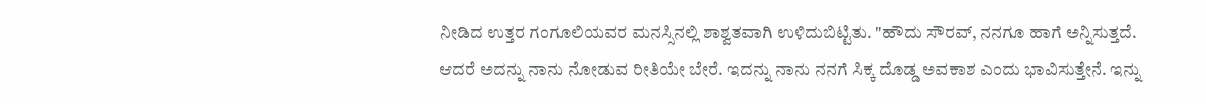ನೀಡಿದ ಉತ್ತರ ಗಂಗೂಲಿಯವರ ಮನಸ್ಸಿನಲ್ಲಿ ಶಾಶ್ವತವಾಗಿ ಉಳಿದುಬಿಟ್ಟಿತು. "ಹೌದು ಸೌರವ್, ನನಗೂ ಹಾಗೆ ಅನ್ನಿಸುತ್ತದೆ. ಆದರೆ ಅದನ್ನು ನಾನು ನೋಡುವ ರೀತಿಯೇ ಬೇರೆ. ಇದನ್ನು ನಾನು ನನಗೆ ಸಿಕ್ಕ ದೊಡ್ಡ ಅವಕಾಶ ಎಂದು ಭಾವಿಸುತ್ತೇನೆ. ಇನ್ನು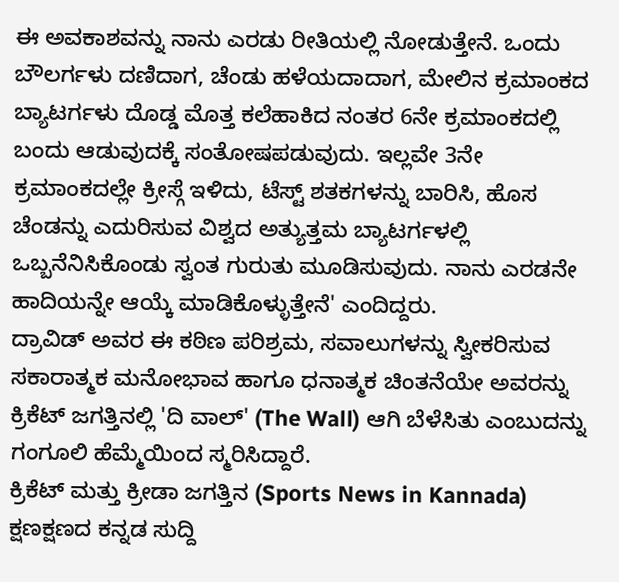ಈ ಅವಕಾಶವನ್ನು ನಾನು ಎರಡು ರೀತಿಯಲ್ಲಿ ನೋಡುತ್ತೇನೆ. ಒಂದು ಬೌಲರ್ಗಳು ದಣಿದಾಗ, ಚೆಂಡು ಹಳೆಯದಾದಾಗ, ಮೇಲಿನ ಕ್ರಮಾಂಕದ ಬ್ಯಾಟರ್ಗಳು ದೊಡ್ಡ ಮೊತ್ತ ಕಲೆಹಾಕಿದ ನಂತರ 6ನೇ ಕ್ರಮಾಂಕದಲ್ಲಿ ಬಂದು ಆಡುವುದಕ್ಕೆ ಸಂತೋಷಪಡುವುದು. ಇಲ್ಲವೇ 3ನೇ ಕ್ರಮಾಂಕದಲ್ಲೇ ಕ್ರೀಸ್ಗೆ ಇಳಿದು, ಟೆಸ್ಟ್ ಶತಕಗಳನ್ನು ಬಾರಿಸಿ, ಹೊಸ ಚೆಂಡನ್ನು ಎದುರಿಸುವ ವಿಶ್ವದ ಅತ್ಯುತ್ತಮ ಬ್ಯಾಟರ್ಗಳಲ್ಲಿ ಒಬ್ಬನೆನಿಸಿಕೊಂಡು ಸ್ವಂತ ಗುರುತು ಮೂಡಿಸುವುದು. ನಾನು ಎರಡನೇ ಹಾದಿಯನ್ನೇ ಆಯ್ಕೆ ಮಾಡಿಕೊಳ್ಳುತ್ತೇನೆ' ಎಂದಿದ್ದರು.
ದ್ರಾವಿಡ್ ಅವರ ಈ ಕಠಿಣ ಪರಿಶ್ರಮ, ಸವಾಲುಗಳನ್ನು ಸ್ವೀಕರಿಸುವ ಸಕಾರಾತ್ಮಕ ಮನೋಭಾವ ಹಾಗೂ ಧನಾತ್ಮಕ ಚಿಂತನೆಯೇ ಅವರನ್ನು ಕ್ರಿಕೆಟ್ ಜಗತ್ತಿನಲ್ಲಿ 'ದಿ ವಾಲ್' (The Wall) ಆಗಿ ಬೆಳೆಸಿತು ಎಂಬುದನ್ನು ಗಂಗೂಲಿ ಹೆಮ್ಮೆಯಿಂದ ಸ್ಮರಿಸಿದ್ದಾರೆ.
ಕ್ರಿಕೆಟ್ ಮತ್ತು ಕ್ರೀಡಾ ಜಗತ್ತಿನ (Sports News in Kannada) ಕ್ಷಣಕ್ಷಣದ ಕನ್ನಡ ಸುದ್ದಿ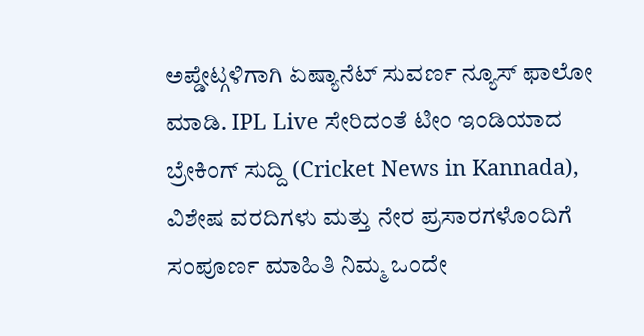ಅಪ್ಡೇಟ್ಗಳಿಗಾಗಿ ಏಷ್ಯಾನೆಟ್ ಸುವರ್ಣ ನ್ಯೂಸ್ ಫಾಲೋ ಮಾಡಿ. IPL Live ಸೇರಿದಂತೆ ಟೀಂ ಇಂಡಿಯಾದ ಬ್ರೇಕಿಂಗ್ ಸುದ್ದಿ (Cricket News in Kannada), ವಿಶೇಷ ವರದಿಗಳು ಮತ್ತು ನೇರ ಪ್ರಸಾರಗಳೊಂದಿಗೆ ಸಂಪೂರ್ಣ ಮಾಹಿತಿ ನಿಮ್ಮ ಒಂದೇ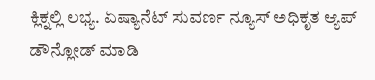ಕ್ಲಿಕ್ನಲ್ಲಿ ಲಭ್ಯ. ಏಷ್ಯಾನೆಟ್ ಸುವರ್ಣ ನ್ಯೂಸ್ ಅಧಿಕೃತ ಆ್ಯಪ್ ಡೌನ್ಲೋಡ್ ಮಾಡಿ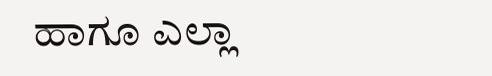ಹಾಗೂ ಎಲ್ಲಾ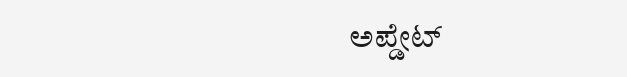ಅಪ್ಡೇಟ್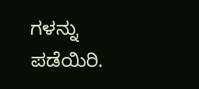ಗಳನ್ನು ಪಡೆಯಿರಿ.